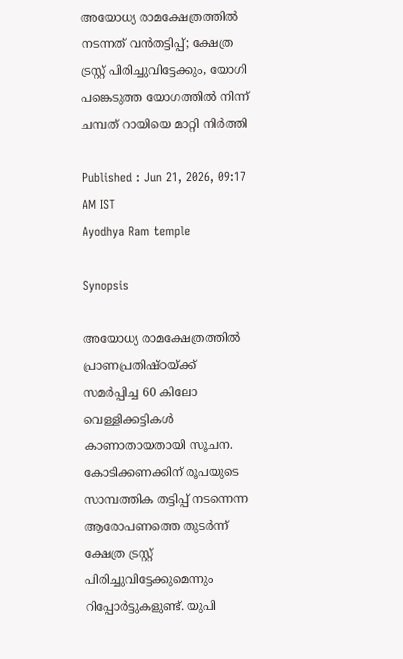അയോധ്യ രാമക്ഷേത്രത്തിൽ നടന്നത് വൻതട്ടിപ്പ്; ക്ഷേത്ര ട്രസ്റ്റ് പിരിച്ചുവിട്ടേക്കും, യോഗി പങ്കെടുത്ത യോഗത്തിൽ നിന്ന് ചമ്പത് റായിയെ മാറ്റി നിർത്തി

Published : Jun 21, 2026, 09:17 AM IST
Ayodhya Ram temple

Synopsis

അയോധ്യ രാമക്ഷേത്രത്തിൽ പ്രാണപ്രതിഷ്ഠയ്ക്ക് സമർപ്പിച്ച 60 കിലോ വെള്ളിക്കട്ടികൾ കാണാതായതായി സൂചന. കോടിക്കണക്കിന് രൂപയുടെ സാമ്പത്തിക തട്ടിപ്പ് നടന്നെന്ന ആരോപണത്തെ തുടർന്ന് ക്ഷേത്ര ട്രസ്റ്റ് പിരിച്ചുവിട്ടേക്കുമെന്നും റിപ്പോർട്ടുകളുണ്ട്. യുപി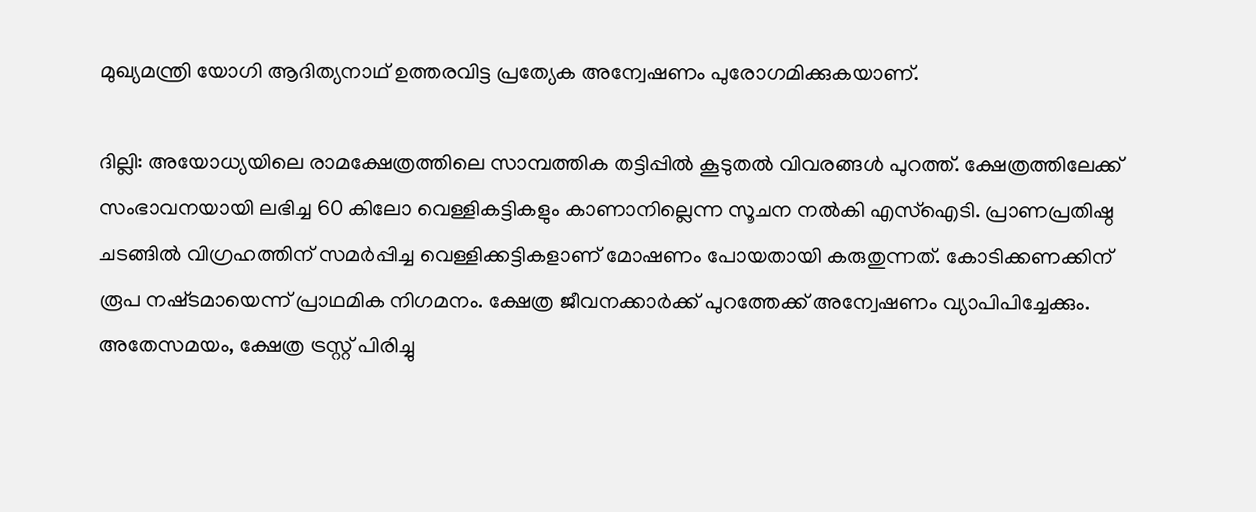മുഖ്യമന്ത്രി യോഗി ആദിത്യനാഥ് ഉത്തരവിട്ട പ്രത്യേക അന്വേഷണം പുരോഗമിക്കുകയാണ്.

ദില്ലി: അയോധ്യയിലെ രാമക്ഷേത്രത്തിലെ സാമ്പത്തിക തട്ടിപ്പിൽ കൂടുതൽ വിവരങ്ങൾ പുറത്ത്. ക്ഷേത്രത്തിലേക്ക് സംഭാവനയായി ലഭിച്ച 60 കിലോ വെള്ളികട്ടികളും കാണാനില്ലെന്ന സൂചന നൽകി എസ്ഐടി. പ്രാണപ്രതിഷ്ഠ ചടങ്ങിൽ വിഗ്രഹത്തിന് സമർപ്പിച്ച വെള്ളിക്കട്ടികളാണ് മോഷണം പോയതായി കരുതുന്നത്. കോടിക്കണക്കിന് രൂപ നഷ്‌ടമായെന്ന് പ്രാഥമിക നിഗമനം. ക്ഷേത്ര ജീവനക്കാർക്ക് പുറത്തേക്ക് അന്വേഷണം വ്യാപിപിച്ചേക്കും. അതേസമയം, ക്ഷേത്ര ട്രസ്റ്റ് പിരിച്ചു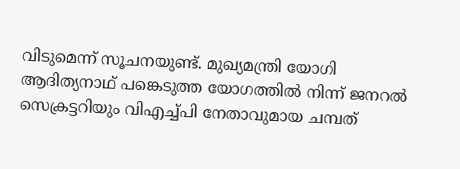വിടുമെന്ന് സൂചനയുണ്ട്. മുഖ്യമന്ത്രി യോഗി ആദിത്യനാഥ് പങ്കെടുത്ത യോഗത്തിൽ നിന്ന് ജനറൽ സെക്രട്ടറിയും വിഎച്ച്പി നേതാവുമായ ചമ്പത്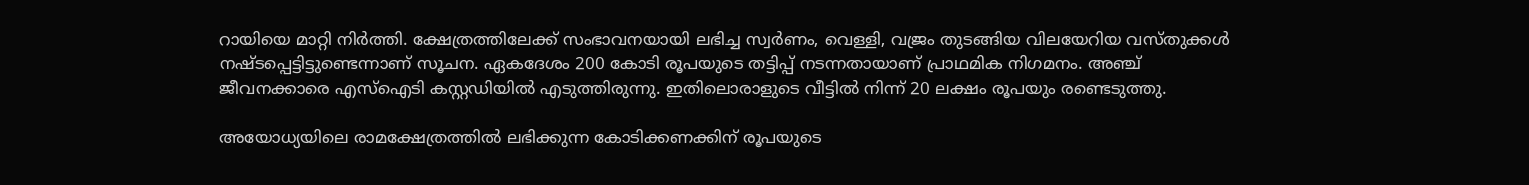റായിയെ മാറ്റി നിർത്തി. ക്ഷേത്രത്തിലേക്ക് സംഭാവനയായി ലഭിച്ച സ്വര്‍ണം, വെള്ളി, വജ്രം തുടങ്ങിയ വിലയേറിയ വസ്തുക്കള്‍ നഷ്ടപ്പെട്ടിട്ടുണ്ടെന്നാണ് സൂചന. ഏകദേശം 200 കോടി രൂപയുടെ തട്ടിപ്പ് നടന്നതായാണ് പ്രാഥമിക നിഗമനം. അഞ്ച് ജീവനക്കാരെ എസ്ഐടി കസ്റ്റഡിയില്‍ എടുത്തിരുന്നു. ഇതിലൊരാളുടെ വീട്ടില്‍ നിന്ന് 20 ലക്ഷം രൂപയും രണ്ടെടുത്തു.

അയോധ്യയിലെ രാമക്ഷേത്രത്തിൽ ലഭിക്കുന്ന കോടിക്കണക്കിന് രൂപയുടെ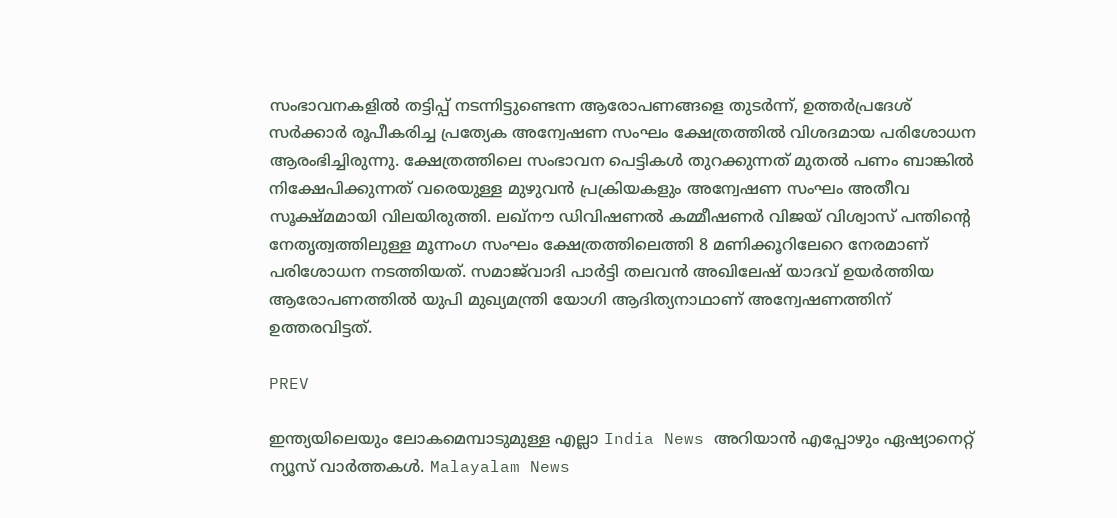സംഭാവനകളിൽ തട്ടിപ്പ് നടന്നിട്ടുണ്ടെന്ന ആരോപണങ്ങളെ തുടർന്ന്, ഉത്തർപ്രദേശ് സർക്കാർ രൂപീകരിച്ച പ്രത്യേക അന്വേഷണ സംഘം ക്ഷേത്രത്തിൽ വിശദമായ പരിശോധന ആരംഭിച്ചിരുന്നു. ക്ഷേത്രത്തിലെ സംഭാവന പെട്ടികൾ തുറക്കുന്നത് മുതൽ പണം ബാങ്കിൽ നിക്ഷേപിക്കുന്നത് വരെയുള്ള മുഴുവൻ പ്രക്രിയകളും അന്വേഷണ സംഘം അതീവ സൂക്ഷ്മമായി വിലയിരുത്തി. ലഖ്‌നൗ ഡിവിഷണൽ കമ്മീഷണർ വിജയ് വിശ്വാസ് പന്തിന്റെ നേതൃത്വത്തിലുള്ള മൂന്നംഗ സംഘം ക്ഷേത്രത്തിലെത്തി 8 മണിക്കൂറിലേറെ നേരമാണ് പരിശോധന നടത്തിയത്. സമാജ്‌വാദി പാർട്ടി തലവൻ അഖിലേഷ് യാദവ് ഉയർത്തിയ ആരോപണത്തിൽ യുപി മുഖ്യമന്ത്രി യോഗി ആദിത്യനാഥാണ് അന്വേഷണത്തിന് ഉത്തരവിട്ടത്.

PREV

ഇന്ത്യയിലെയും ലോകമെമ്പാടുമുള്ള എല്ലാ India News അറിയാൻ എപ്പോഴും ഏഷ്യാനെറ്റ് ന്യൂസ് വാർത്തകൾ. Malayalam News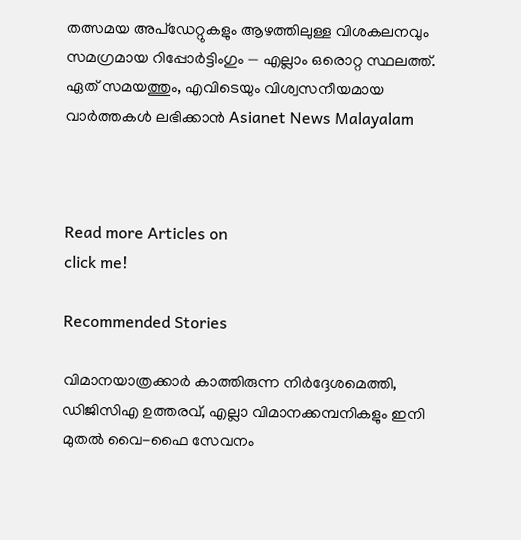തത്സമയ അപ്‌ഡേറ്റുകളും ആഴത്തിലുള്ള വിശകലനവും സമഗ്രമായ റിപ്പോർട്ടിംഗും — എല്ലാം ഒരൊറ്റ സ്ഥലത്ത്. ഏത് സമയത്തും, എവിടെയും വിശ്വസനീയമായ വാർത്തകൾ ലഭിക്കാൻ Asianet News Malayalam



Read more Articles on
click me!

Recommended Stories

വിമാനയാത്രക്കാർ കാത്തിരുന്ന നിർദ്ദേശമെത്തി, ഡിജിസിഎ ഉത്തരവ്, എല്ലാ വിമാനക്കമ്പനികളും ഇനി മുതൽ വൈ-ഫൈ സേവനം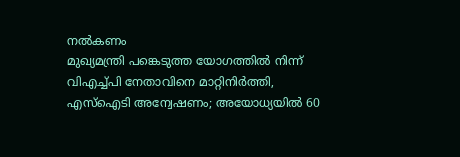നൽകണം
മുഖ്യമന്ത്രി പങ്കെടുത്ത യോഗത്തിൽ നിന്ന് വിഎച്ച്പി നേതാവിനെ മാറ്റിനിർത്തി, എസ്ഐടി അന്വേഷണം; അയോധ്യയിൽ 60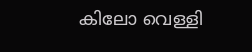കിലോ വെള്ളി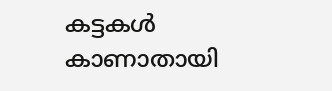കട്ടകൾ കാണാതായി